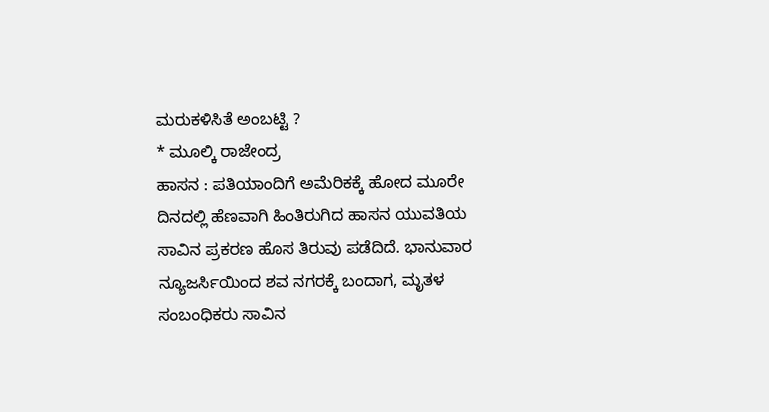ಮರುಕಳಿಸಿತೆ ಅಂಬಟ್ಟಿ ?
* ಮೂಲ್ಕಿ ರಾಜೇಂದ್ರ
ಹಾಸನ : ಪತಿಯಾಂದಿಗೆ ಅಮೆರಿಕಕ್ಕೆ ಹೋದ ಮೂರೇ ದಿನದಲ್ಲಿ ಹೆಣವಾಗಿ ಹಿಂತಿರುಗಿದ ಹಾಸನ ಯುವತಿಯ ಸಾವಿನ ಪ್ರಕರಣ ಹೊಸ ತಿರುವು ಪಡೆದಿದೆ. ಭಾನುವಾರ ನ್ಯೂಜರ್ಸಿಯಿಂದ ಶವ ನಗರಕ್ಕೆ ಬಂದಾಗ, ಮೃತಳ ಸಂಬಂಧಿಕರು ಸಾವಿನ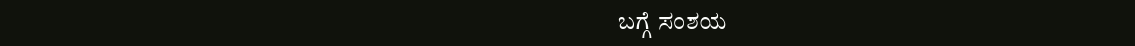ಬಗ್ಗೆ ಸಂಶಯ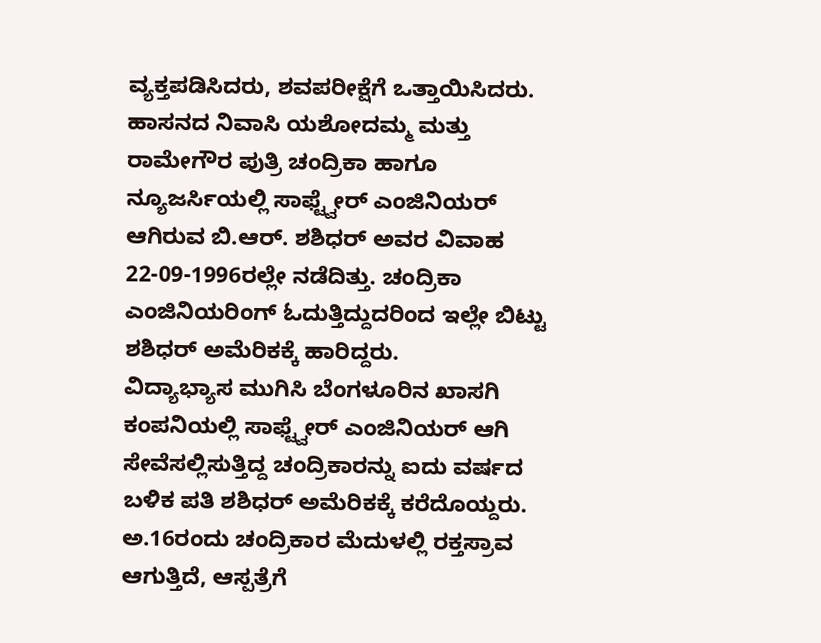ವ್ಯಕ್ತಪಡಿಸಿದರು, ಶವಪರೀಕ್ಷೆಗೆ ಒತ್ತಾಯಿಸಿದರು.
ಹಾಸನದ ನಿವಾಸಿ ಯಶೋದಮ್ಮ ಮತ್ತು ರಾಮೇಗೌರ ಪುತ್ರಿ ಚಂದ್ರಿಕಾ ಹಾಗೂ ನ್ಯೂಜರ್ಸಿಯಲ್ಲಿ ಸಾಫ್ಟ್ವೇರ್ ಎಂಜಿನಿಯರ್ ಆಗಿರುವ ಬಿ.ಆರ್. ಶಶಿಧರ್ ಅವರ ವಿವಾಹ 22-09-1996ರಲ್ಲೇ ನಡೆದಿತ್ತು. ಚಂದ್ರಿಕಾ ಎಂಜಿನಿಯರಿಂಗ್ ಓದುತ್ತಿದ್ದುದರಿಂದ ಇಲ್ಲೇ ಬಿಟ್ಟು ಶಶಿಧರ್ ಅಮೆರಿಕಕ್ಕೆ ಹಾರಿದ್ದರು.
ವಿದ್ಯಾಭ್ಯಾಸ ಮುಗಿಸಿ ಬೆಂಗಳೂರಿನ ಖಾಸಗಿ ಕಂಪನಿಯಲ್ಲಿ ಸಾಫ್ಟ್ವೇರ್ ಎಂಜಿನಿಯರ್ ಆಗಿ ಸೇವೆಸಲ್ಲಿಸುತ್ತಿದ್ದ ಚಂದ್ರಿಕಾರನ್ನು ಐದು ವರ್ಷದ ಬಳಿಕ ಪತಿ ಶಶಿಧರ್ ಅಮೆರಿಕಕ್ಕೆ ಕರೆದೊಯ್ದರು. ಅ.16ರಂದು ಚಂದ್ರಿಕಾರ ಮೆದುಳಲ್ಲಿ ರಕ್ತಸ್ರಾವ ಆಗುತ್ತಿದೆ, ಆಸ್ಪತ್ರೆಗೆ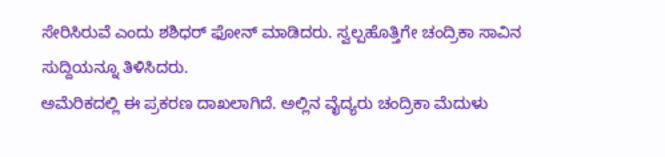ಸೇರಿಸಿರುವೆ ಎಂದು ಶಶಿಧರ್ ಫೋನ್ ಮಾಡಿದರು. ಸ್ವಲ್ಪಹೊತ್ತಿಗೇ ಚಂದ್ರಿಕಾ ಸಾವಿನ ಸುದ್ದಿಯನ್ನೂ ತಿಳಿಸಿದರು.
ಅಮೆರಿಕದಲ್ಲಿ ಈ ಪ್ರಕರಣ ದಾಖಲಾಗಿದೆ. ಅಲ್ಲಿನ ವೈದ್ಯರು ಚಂದ್ರಿಕಾ ಮೆದುಳು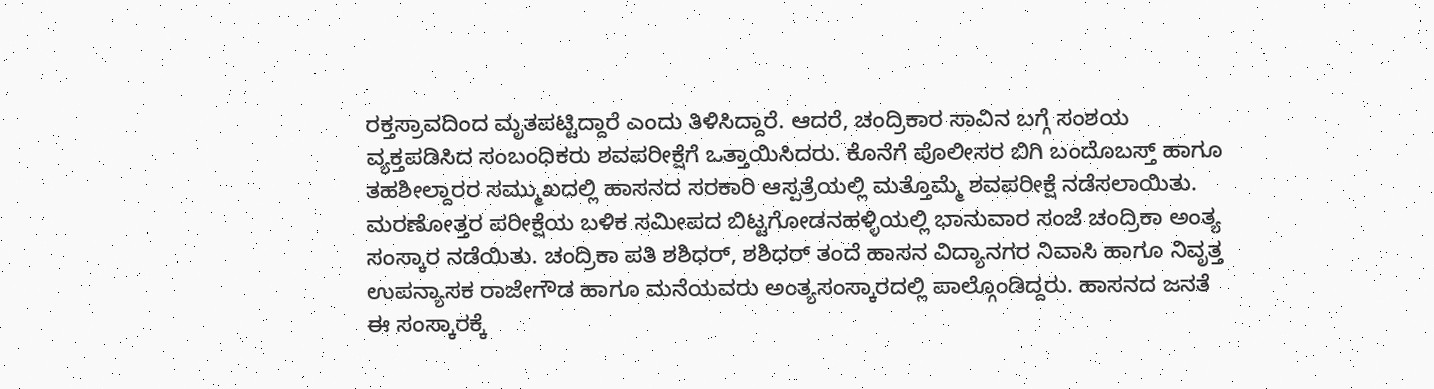ರಕ್ತಸ್ರಾವದಿಂದ ಮೃತಪಟ್ಟಿದ್ದಾರೆ ಎಂದು ತಿಳಿಸಿದ್ದಾರೆ. ಆದರೆ, ಚಂದ್ರಿಕಾರ ಸಾವಿನ ಬಗ್ಗೆ ಸಂಶಯ ವ್ಯಕ್ತಪಡಿಸಿದ ಸಂಬಂಧಿಕರು ಶವಪರೀಕ್ಷೆಗೆ ಒತ್ತಾಯಿಸಿದರು. ಕೊನೆಗೆ ಪೊಲೀಸರ ಬಿಗಿ ಬಂದೊಬಸ್ತ್ ಹಾಗೂ ತಹಶೀಲ್ದಾರರ ಸಮ್ಮುಖದಲ್ಲಿ ಹಾಸನದ ಸರಕಾರಿ ಆಸ್ಪತ್ರೆಯಲ್ಲಿ ಮತ್ತೊಮ್ಮೆ ಶವಪರೀಕ್ಷೆ ನಡೆಸಲಾಯಿತು.
ಮರಣೋತ್ತರ ಪರೀಕ್ಷೆಯ ಬಳಿಕ ಸಮೀಪದ ಬಿಟ್ಟಗೋಡನಹಳ್ಳಿಯಲ್ಲಿ ಭಾನುವಾರ ಸಂಜೆ ಚಂದ್ರಿಕಾ ಅಂತ್ಯ ಸಂಸ್ಕಾರ ನಡೆಯಿತು. ಚಂದ್ರಿಕಾ ಪತಿ ಶಶಿಧರ್, ಶಶಿಧರ್ ತಂದೆ ಹಾಸನ ವಿದ್ಯಾನಗರ ನಿವಾಸಿ ಹಾಗೂ ನಿವೃತ್ತ ಉಪನ್ಯಾಸಕ ರಾಜೇಗೌಡ ಹಾಗೂ ಮನೆಯವರು ಅಂತ್ಯಸಂಸ್ಕಾರದಲ್ಲಿ ಪಾಲ್ಗೊಂಡಿದ್ದರು. ಹಾಸನದ ಜನತೆ ಈ ಸಂಸ್ಕಾರಕ್ಕೆ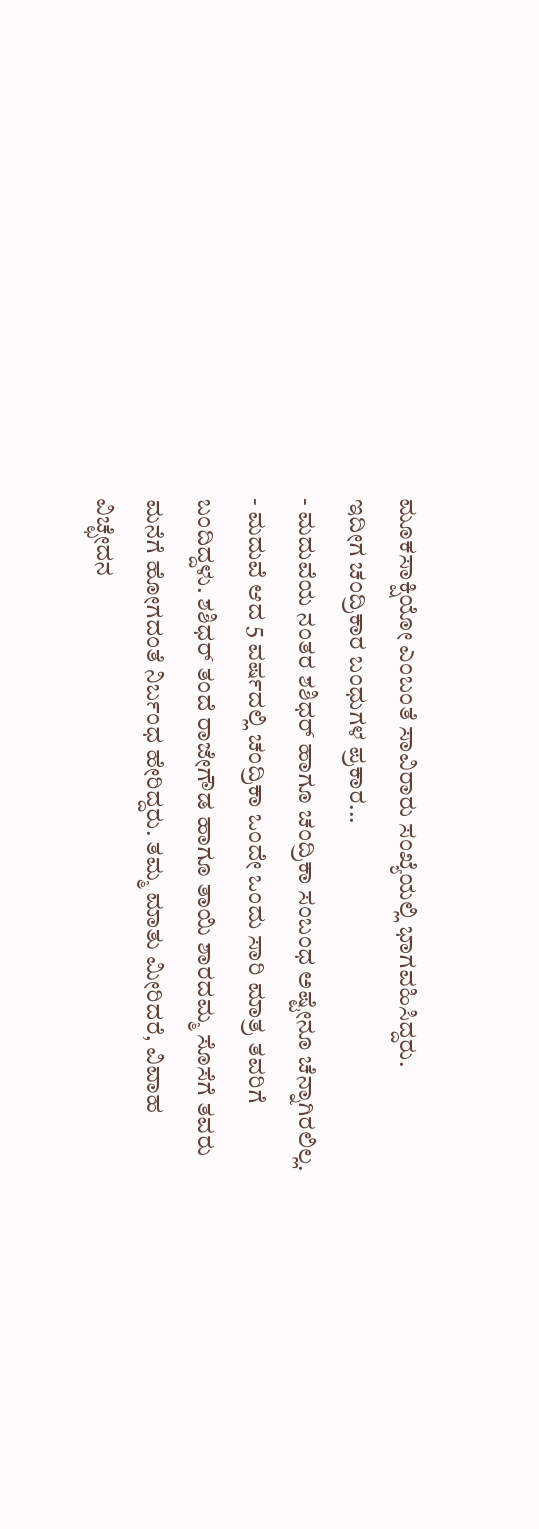ಮೂಕಸಾಕ್ಷಿಯೋ ಎಂಬಂತೆ ಸಾವಿರಾರು ಸಂಖ್ಯೆಯಲ್ಲಿ ಭಾಗವಹಿಸಿದ್ದರು.
ಇದೀಗ ಚಂದ್ರಿಕಾರ ಬಂಧುಗಳ ಪ್ರಕಾರ...
- ಮದುವೆಯ ನಂತರ ಶಶಿಧರ್ ಹಾಗೂ ಚಂದ್ರಿಕಾ ಸಂಬಂಧ ಅಷ್ಟೇನೂ ಚೆನ್ನಾಗಿರಲಿಲ್ಲ.
- ಮದುವೆ ಆದ 5 ವರ್ಷದಲ್ಲಿ ಚಂದ್ರಿಕಾ ಒಂದೇ ಒಂದು ಸಾರಿ ಮಾತ್ರ ತವರಿಗೆ ಬಂದಿದ್ದಳು. ಶಶಿಧರ್ ತಂದೆ ರಾಜೇಗೌಡ ಹಾಗೂ ತಾಯಿ ಶಾರದಮ್ಮ ಸೊಸೆಗೆ ತವರು ಮನೆಗೆ ಹೋಗದಂತೆ ನಿರ್ಬಂಧ ಹೇರಿದ್ದರು. ತಮ್ಮ ಮಾತು ಮೀರಿದರೆ, ವಿವಾಹ ವಿಚ್ಛೇದನ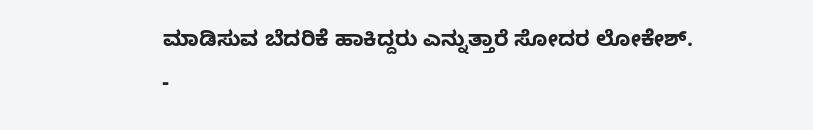ಮಾಡಿಸುವ ಬೆದರಿಕೆ ಹಾಕಿದ್ದರು ಎನ್ನುತ್ತಾರೆ ಸೋದರ ಲೋಕೇಶ್.
-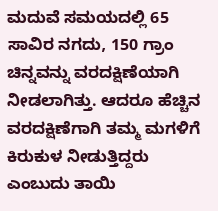ಮದುವೆ ಸಮಯದಲ್ಲಿ 65 ಸಾವಿರ ನಗದು, 150 ಗ್ರಾಂ ಚಿನ್ನವನ್ನು ವರದಕ್ಷಿಣೆಯಾಗಿ ನೀಡಲಾಗಿತ್ತು. ಆದರೂ ಹೆಚ್ಚಿನ ವರದಕ್ಷಿಣೆಗಾಗಿ ತಮ್ಮ ಮಗಳಿಗೆ ಕಿರುಕುಳ ನೀಡುತ್ತಿದ್ದರು ಎಂಬುದು ತಾಯಿ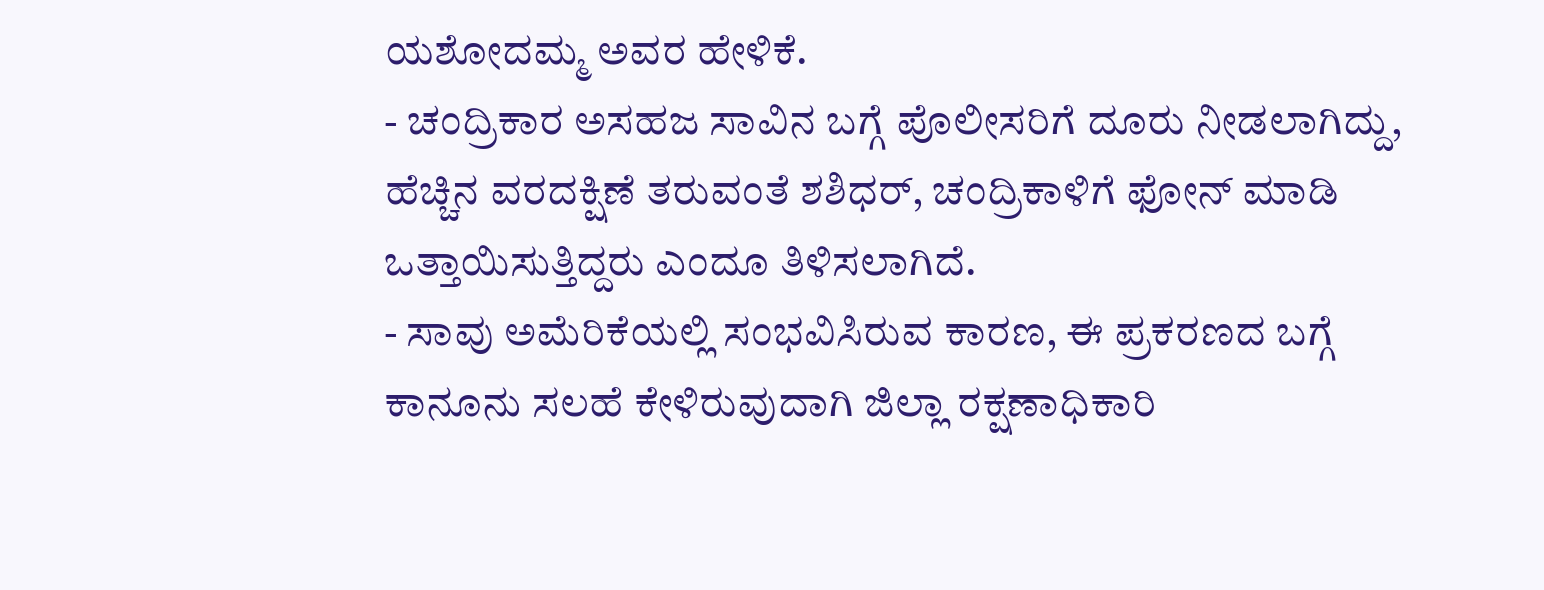ಯಶೋದಮ್ಮ ಅವರ ಹೇಳಿಕೆ.
- ಚಂದ್ರಿಕಾರ ಅಸಹಜ ಸಾವಿನ ಬಗ್ಗೆ ಪೊಲೀಸರಿಗೆ ದೂರು ನೀಡಲಾಗಿದ್ದು, ಹೆಚ್ಚಿನ ವರದಕ್ಷಿಣೆ ತರುವಂತೆ ಶಶಿಧರ್, ಚಂದ್ರಿಕಾಳಿಗೆ ಫೋನ್ ಮಾಡಿ ಒತ್ತಾಯಿಸುತ್ತಿದ್ದರು ಎಂದೂ ತಿಳಿಸಲಾಗಿದೆ.
- ಸಾವು ಅಮೆರಿಕೆಯಲ್ಲಿ ಸಂಭವಿಸಿರುವ ಕಾರಣ, ಈ ಪ್ರಕರಣದ ಬಗ್ಗೆ ಕಾನೂನು ಸಲಹೆ ಕೇಳಿರುವುದಾಗಿ ಜಿಲ್ಲಾ ರಕ್ಷಣಾಧಿಕಾರಿ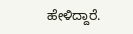ಹೇಳಿದ್ದಾರೆ.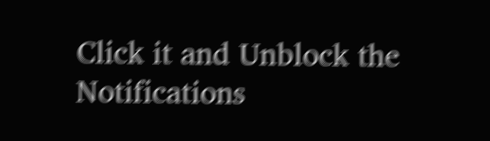Click it and Unblock the Notifications